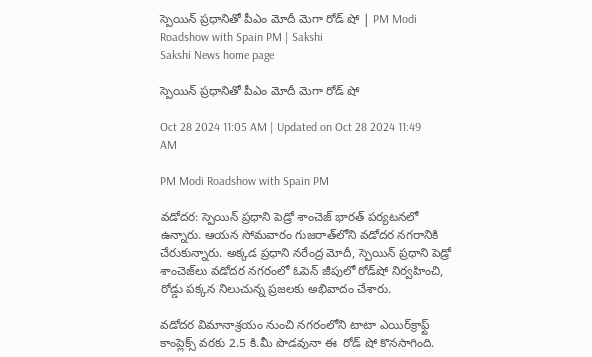స్పెయిన్‌ ప్రధానితో పీఎం మోదీ మెగా రోడ్‌ షో | PM Modi Roadshow with Spain PM | Sakshi
Sakshi News home page

స్పెయిన్‌ ప్రధానితో పీఎం మోదీ మెగా రోడ్‌ షో

Oct 28 2024 11:05 AM | Updated on Oct 28 2024 11:49 AM

PM Modi Roadshow with Spain PM

వడోదర: స్పెయిన్ ప్రధాని పెడ్రో శాంచెజ్ భారత్ పర్యటనలో ఉన్నారు. ఆయన సోమవారం గుజరాత్‌లోని వడోదర నగరానికి చేరుకున్నారు. అక్కడ ప్రధాని నరేంద్ర మోదీ, స్పెయిన్ ప్రధాని పెడ్రో శాంచెజ్‌లు వడోదర నగరంలో ఓపెన్ జీపులో రోడ్‌షో నిర్వహించి, రోడ్డు పక్కన నిలుచున్న ప్రజలకు అభివాదం చేశారు.

వడోదర విమానాశ్రయం నుంచి నగరంలోని టాటా ఎయిర్‌క్రాఫ్ట్ కాంప్లెక్స్ వరకు 2.5 కి.మీ పొడవునా ఈ  రోడ్‌ షో కొనసాగింది.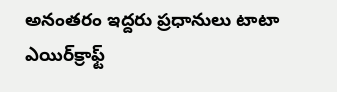అనంతరం ఇద్దరు ప్రధానులు టాటా ఎయిర్‌క్రాఫ్ట్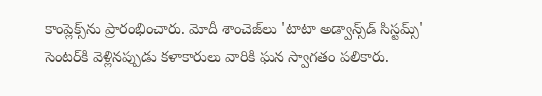కాంప్లెక్స్‌ను ప్రారంభించారు. మోదీ శాంచెజ్‌లు 'టాటా అడ్వాన్స్‌డ్ సిస్టమ్స్' సెంటర్‌కి వెళ్లినప్పుడు కళాకారులు వారికి ఘన స్వాగతం పలికారు.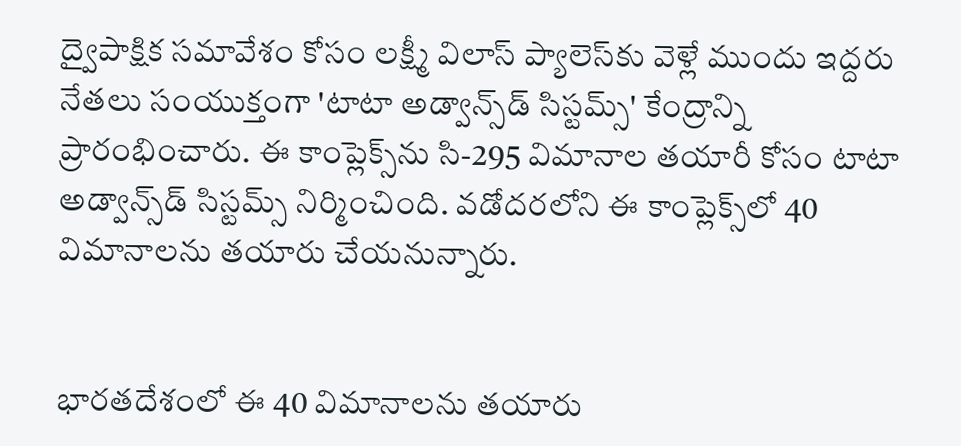ద్వైపాక్షిక సమావేశం కోసం లక్ష్మీ విలాస్ ప్యాలెస్‌కు వెళ్లే ముందు ఇద్దరు నేతలు సంయుక్తంగా 'టాటా అడ్వాన్స్‌డ్ సిస్టమ్స్' కేంద్రాన్ని ప్రారంభించారు. ఈ కాంప్లెక్స్‌ను సి-295 విమానాల తయారీ కోసం టాటా అడ్వాన్స్‌డ్ సిస్టమ్స్ నిర్మించింది. వడోదరలోని ఈ కాంప్లెక్స్‌లో 40 విమానాలను తయారు చేయనున్నారు.


భారతదేశంలో ఈ 40 విమానాలను తయారు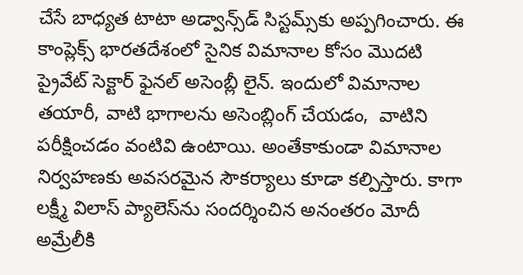చేసే బాధ్యత టాటా అడ్వాన్స్‌డ్ సిస్టమ్స్‌కు అప్పగించారు. ఈ కాంప్లెక్స్ భారతదేశంలో సైనిక విమానాల కోసం మొదటి ప్రైవేట్ సెక్టార్ ఫైనల్ అసెంబ్లీ లైన్. ఇందులో విమానాల తయారీ, వాటి భాగాలను అసెంబ్లింగ్ చేయడం,  వాటిని పరీక్షించడం వంటివి ఉంటాయి. అంతేకాకుండా విమానాల నిర్వహణకు అవసరమైన సౌకర్యాలు కూడా కల్పిస్తారు. కాగా లక్ష్మీ విలాస్ ప్యాలెస్‌ను సందర్శించిన అనంతరం మోదీ అమ్రేలీకి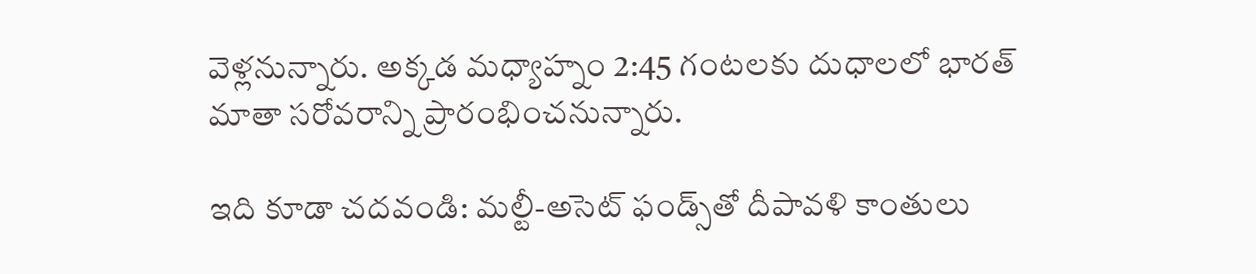వెళ్లనున్నారు. అక్కడ మధ్యాహ్నం 2:45 గంటలకు దుధాలలో భారత్ మాతా సరోవరాన్ని ప్రారంభించనున్నారు.

ఇది కూడా చదవండి: మల్టీ-అసెట్‌ ఫండ్స్‌తో దీపావళి కాంతులు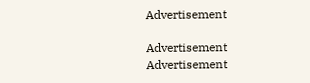Advertisement

Advertisement
Advertisement